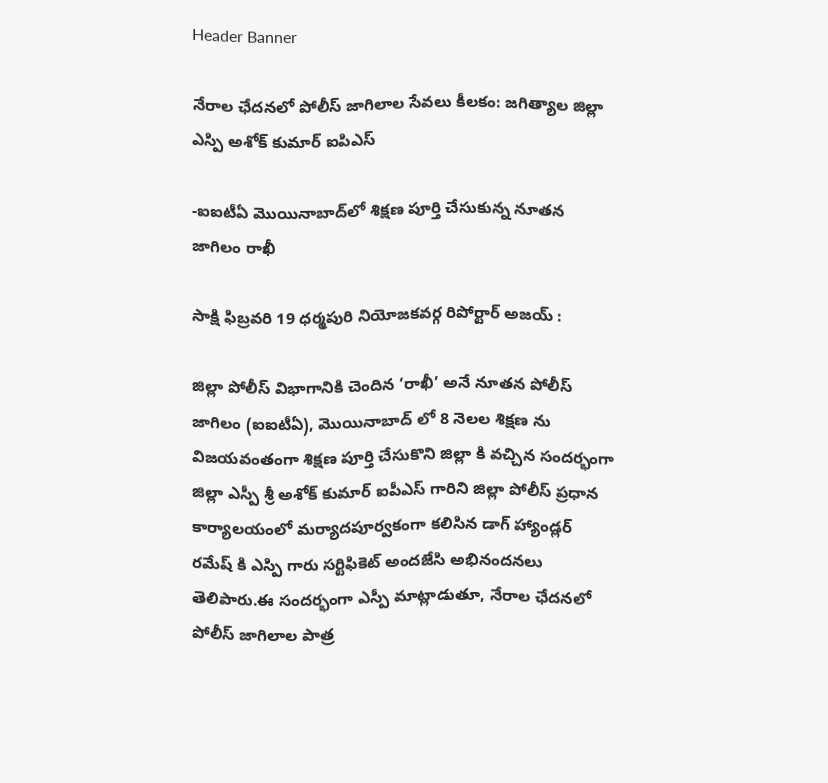Header Banner

నేరాల ఛేదనలో పోలీస్ జాగిలాల సేవలు కీలకం: జగిత్యాల జిల్లా ఎస్పి అశోక్ కుమార్ ఐపిఎస్

-ఐఐటీఏ మొయినాబాద్‌లో శిక్షణ పూర్తి చేసుకున్న నూతన జాగిలం రాఖీ

సాక్షి ఫిబ్రవరి 19 ధర్మపురి నియోజకవర్గ రిపోర్టార్ అజయ్ :

జిల్లా పోలీస్ విభాగానికి చెందిన ‘రాఖీ’ అనే నూతన పోలీస్ జాగిలం (ఐఐటీఏ), మొయినాబాద్‌ లో 8 నెలల శిక్షణ ను విజయవంతంగా శిక్షణ పూర్తి చేసుకొని జిల్లా కి వచ్చిన సందర్భంగా జిల్లా ఎస్పీ శ్రీ అశోక్ కుమార్ ఐపీఎస్ గారిని జిల్లా పోలీస్ ప్రధాన కార్యాలయంలో మర్యాదపూర్వకంగా కలిసిన డాగ్ హ్యాండ్లర్ రమేష్ కి ఎస్పి గారు సర్టిఫికెట్ అందజేసి అభినందనలు తెలిపారు.ఈ సందర్భంగా ఎస్పీ మాట్లాడుతూ, నేరాల ఛేదనలో పోలీస్ జాగిలాల పాత్ర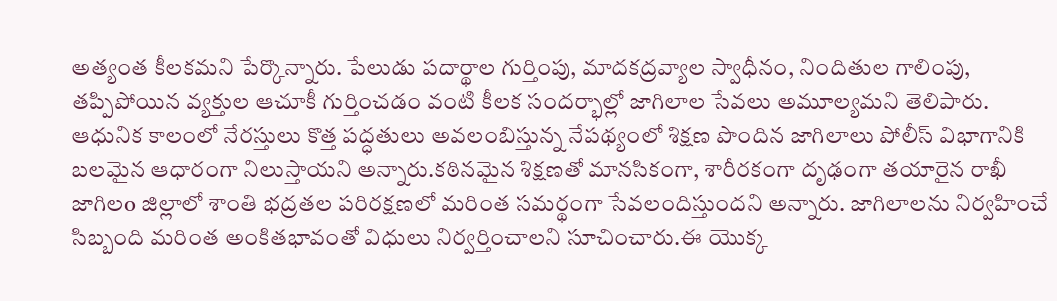అత్యంత కీలకమని పేర్కొన్నారు. పేలుడు పదార్థాల గుర్తింపు, మాదకద్రవ్యాల స్వాధీనం, నిందితుల గాలింపు, తప్పిపోయిన వ్యక్తుల ఆచూకీ గుర్తించడం వంటి కీలక సందర్భాల్లో జాగిలాల సేవలు అమూల్యమని తెలిపారు. ఆధునిక కాలంలో నేరస్తులు కొత్త పద్ధతులు అవలంబిస్తున్న నేపథ్యంలో శిక్షణ పొందిన జాగిలాలు పోలీస్ విభాగానికి బలమైన ఆధారంగా నిలుస్తాయని అన్నారు.కఠినమైన శిక్షణతో మానసికంగా, శారీరకంగా దృఢంగా తయారైన రాఖీ జాగిలo జిల్లాలో శాంతి భద్రతల పరిరక్షణలో మరింత సమర్థంగా సేవలందిస్తుందని అన్నారు. జాగిలాలను నిర్వహించే సిబ్బంది మరింత అంకితభావంతో విధులు నిర్వర్తించాలని సూచించారు.ఈ యొక్క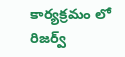కార్యక్రమం లో రిజర్వ్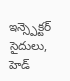ఇన్స్పెక్టర్ సైదులు, హెడ్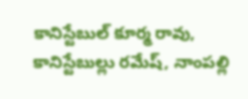కానిస్టేబుల్ కూర్మ రావు, కానిస్టేబుల్లు రమేష్, నాంపల్లి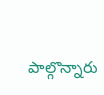పాల్గొన్నారు